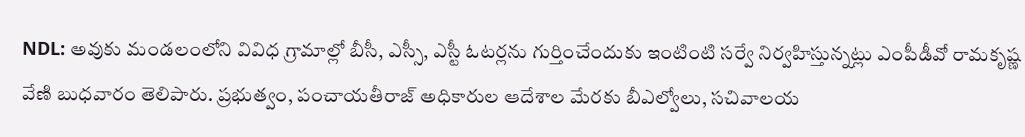NDL: అవుకు మండలంలోని వివిధ గ్రామాల్లో బీసీ, ఎస్సీ, ఎస్టీ ఓటర్లను గుర్తించేందుకు ఇంటింటి సర్వే నిర్వహిస్తున్నట్లు ఎంపీడీవో రామకృష్ణ వేణి బుధవారం తెలిపారు. ప్రభుత్వం, పంచాయతీరాజ్ అధికారుల ఆదేశాల మేరకు బీఎల్వోలు, సచివాలయ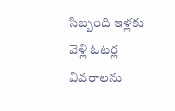సిబ్బంది ఇళ్లకు వెళ్లి ఓటర్ల వివరాలను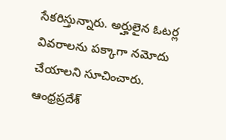సేకరిస్తున్నారు. అర్హులైన ఓటర్ల వివరాలను పక్కాగా నమోదు చేయాలని సూచించారు.
ఆంధ్రప్రదేశ్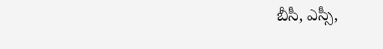బీసీ, ఎస్సీ,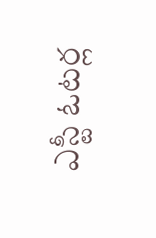ఎస్టీ ఓటర్ల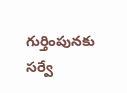గుర్తింపునకు సర్వే